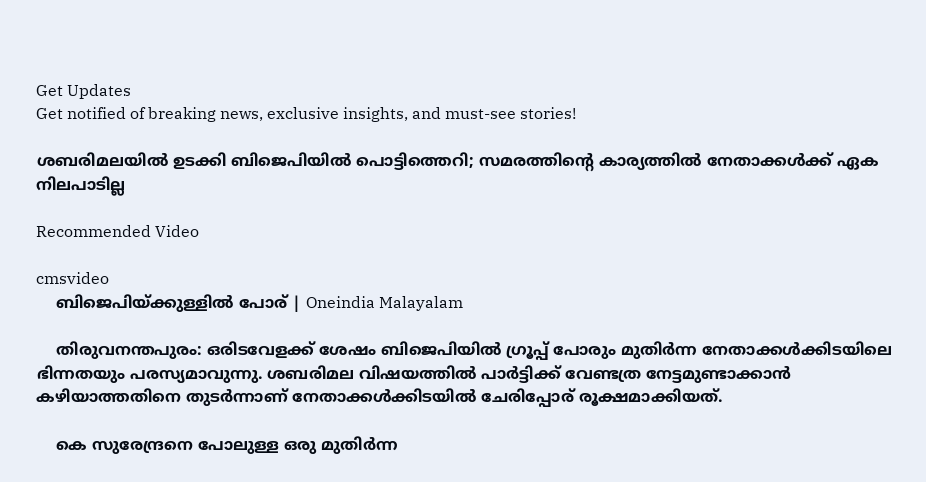Get Updates
Get notified of breaking news, exclusive insights, and must-see stories!

ശബരിമലയില്‍ ഉടക്കി ബിജെപിയില്‍ പൊട്ടിത്തെറി; സമരത്തിന്റെ കാര്യത്തില്‍ നേതാക്കള്‍ക്ക് ഏക നിലപാടില്ല

Recommended Video

cmsvideo
    ബിജെപിയ്ക്കുള്ളിൽ പോര് | Oneindia Malayalam

    തിരുവനന്തപുരം: ഒരിടവേളക്ക് ശേഷം ബിജെപിയില്‍ ഗ്രൂപ്പ് പോരും മുതിര്‍ന്ന നേതാക്കള്‍ക്കിടയിലെ ഭിന്നതയും പരസ്യമാവുന്നു. ശബരിമല വിഷയത്തില്‍ പാര്‍ട്ടിക്ക് വേണ്ടത്ര നേട്ടമുണ്ടാക്കാന്‍ കഴിയാത്തതിനെ തുടര്‍ന്നാണ് നേതാക്കള്‍ക്കിടയില്‍ ചേരിപ്പോര് രൂക്ഷമാക്കിയത്.

    കെ സുരേന്ദ്രനെ പോലുള്ള ഒരു മുതിര്‍ന്ന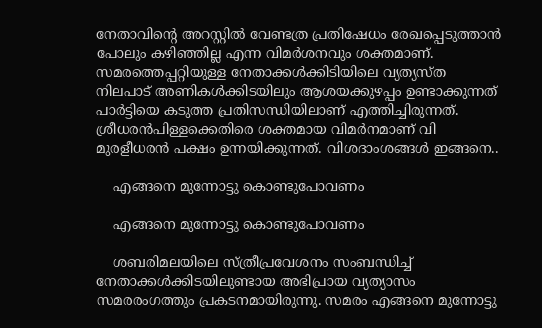നേതാവിന്റെ അറസ്റ്റില്‍ വേണ്ടത്ര പ്രതിഷേധം രേഖപ്പെടുത്താന്‍ പോലും കഴിഞ്ഞില്ല എന്ന വിമര്‍ശനവും ശക്തമാണ്. സമരത്തെപ്പറ്റിയുള്ള നേതാക്കള്‍ക്കിടിയിലെ വ്യത്യസ്ത നിലപാട് അണികള്‍ക്കിടയിലും ആശയക്കുഴപ്പം ഉണ്ടാക്കുന്നത് പാർട്ടിയെ കടുത്ത പ്രതിസന്ധിയിലാണ് എത്തിച്ചിരുന്നത്. ശ്രീധരന്‍പിള്ളക്കെതിരെ ശക്തമായ വിമര്‍നമാണ് വി മുരളീധരന്‍ പക്ഷം ഉന്നയിക്കുന്നത്. വിശദാംശങ്ങള്‍ ഇങ്ങനെ..

    എങ്ങനെ മുന്നോട്ടു കൊണ്ടുപോവണം

    എങ്ങനെ മുന്നോട്ടു കൊണ്ടുപോവണം

    ശബരിമലയിലെ സ്ത്രീപ്രവേശനം സംബന്ധിച്ച് നേതാക്കള്‍ക്കിടയിലുണ്ടായ അഭിപ്രായ വ്യത്യാസം സമരരംഗത്തും പ്രകടനമായിരുന്നു. സമരം എങ്ങനെ മുന്നോട്ടു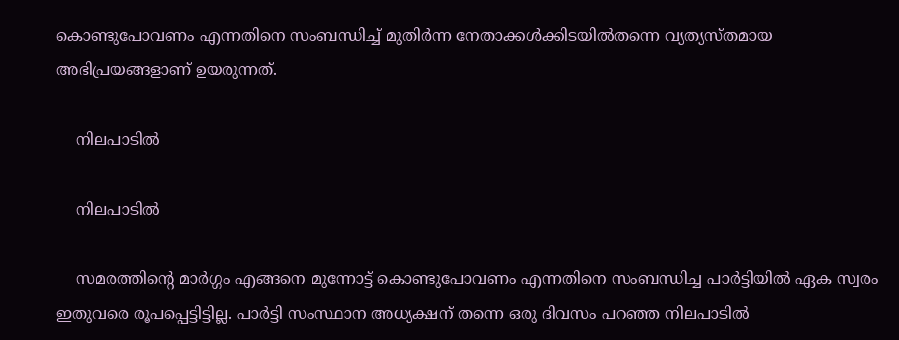കൊണ്ടുപോവണം എന്നതിനെ സംബന്ധിച്ച് മുതിര്‍ന്ന നേതാക്കള്‍ക്കിടയില്‍തന്നെ വ്യത്യസ്തമായ അഭിപ്രയങ്ങളാണ് ഉയരുന്നത്.

    നിലപാടില്‍

    നിലപാടില്‍

    സമരത്തിന്റെ മാര്‍ഗ്ഗം എങ്ങനെ മുന്നോട്ട് കൊണ്ടുപോവണം എന്നതിനെ സംബന്ധിച്ച പാര്‍ട്ടിയില്‍ ഏക സ്വരം ഇതുവരെ രൂപപ്പെട്ടിട്ടില്ല. പാര്‍ട്ടി സംസ്ഥാന അധ്യക്ഷന് തന്നെ ഒരു ദിവസം പറഞ്ഞ നിലപാടില്‍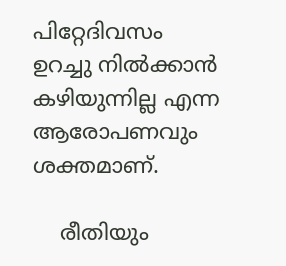പിറ്റേദിവസം ഉറച്ചു നില്‍ക്കാന്‍ കഴിയുന്നില്ല എന്ന ആരോപണവും ശക്തമാണ്.

    രീതിയും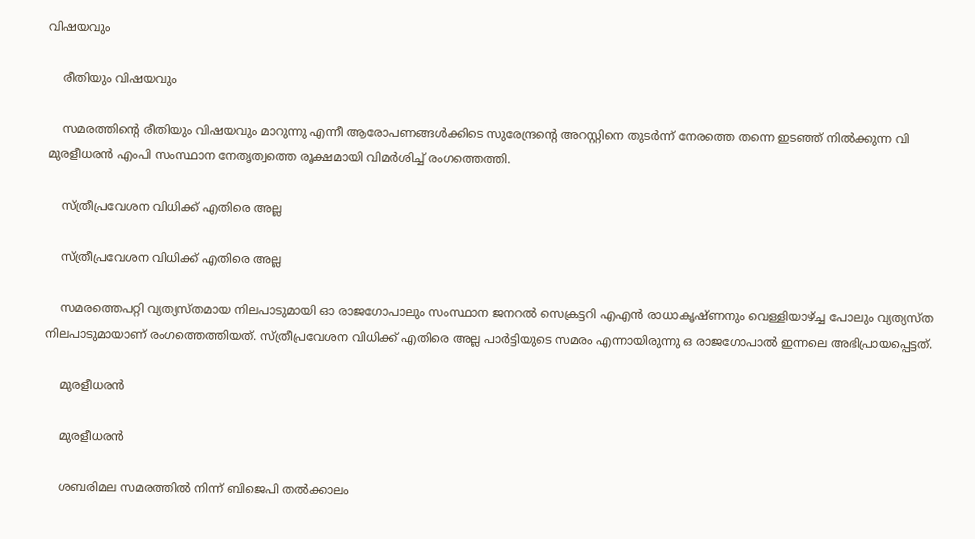വിഷയവും

    രീതിയും വിഷയവും

    സമരത്തിന്റെ രീതിയും വിഷയവും മാറുന്നു എന്നീ ആരോപണങ്ങള്‍ക്കിടെ സുരേന്ദ്രന്റെ അറസ്റ്റിനെ തുടര്‍ന്ന് നേരത്തെ തന്നെ ഇടഞ്ഞ് നില്‍ക്കുന്ന വി മുരളീധരന്‍ എംപി സംസ്ഥാന നേതൃത്വത്തെ രൂക്ഷമായി വിമര്‍ശിച്ച് രംഗത്തെത്തി.

    സ്ത്രീപ്രവേശന വിധിക്ക് എതിരെ അല്ല

    സ്ത്രീപ്രവേശന വിധിക്ക് എതിരെ അല്ല

    സമരത്തെപറ്റി വ്യത്യസ്തമായ നിലപാടുമായി ഓ രാജഗോപാലും സംസ്ഥാന ജനറല്‍ സെക്രട്ടറി എഎന്‍ രാധാകൃഷ്ണനും വെള്ളിയാഴ്ച്ച പോലും വ്യത്യസ്ത നിലപാടുമായാണ് രംഗത്തെത്തിയത്. സ്ത്രീപ്രവേശന വിധിക്ക് എതിരെ അല്ല പാര്‍ട്ടിയുടെ സമരം എന്നായിരുന്നു ഒ രാജഗോപാല്‍ ഇന്നലെ അഭിപ്രായപ്പെട്ടത്.

    മുരളീധരന്‍

    മുരളീധരന്‍

    ശബരിമല സമരത്തില്‍ നിന്ന് ബിജെപി തല്‍ക്കാലം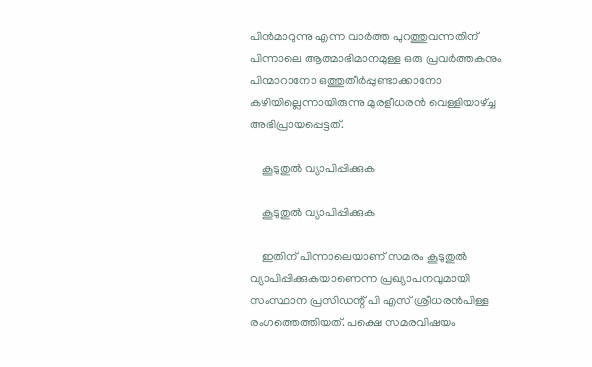പിന്‍മാറുന്നു എന്ന വാര്‍ത്ത പുറത്തുവന്നതിന് പിന്നാലെ ആത്മാഭിമാനമുള്ള ഒരു പ്രവര്‍ത്തകനും പിന്മാറാനോ ഒത്തുതീര്‍പ്പുണ്ടാക്കാനോ കഴിയില്ലെന്നായിരുന്നു മുരളീധരന്‍ വെള്ളിയാഴ്ച്ച അഭിപ്രായപ്പെട്ടത്.

    കൂടുതുല്‍ വ്യാപിപ്പിക്കുക

    കൂടുതുല്‍ വ്യാപിപ്പിക്കുക

    ഇതിന് പിന്നാലെയാണ് സമരം കൂടുതുല്‍ വ്യാപിപ്പിക്കുകയാണെന്ന പ്രഖ്യാപനവുമായി സംസ്ഥാന പ്രസിഡന്റ് പി എസ് ശ്രീധരന്‍പിള്ള രംഗത്തെത്തിയത്. പക്ഷെ സമരവിഷയം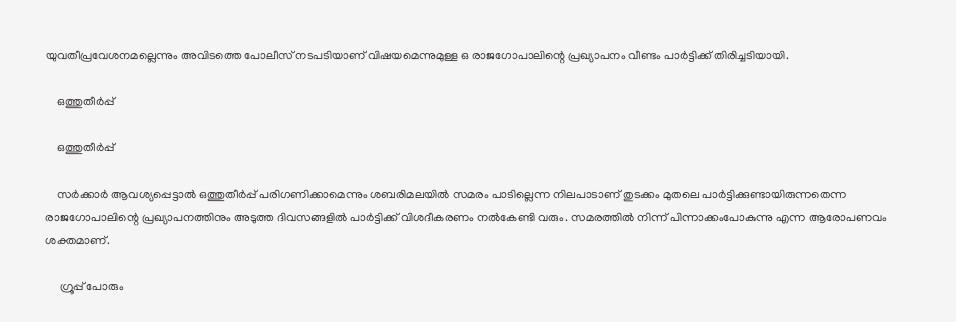യുവതീപ്രവേശനമല്ലെന്നും അവിടത്തെ പോലീസ് നടപടിയാണ് വിഷയമെന്നുമുള്ള ഒ രാജഗോപാലിന്റെ പ്രഖ്യാപനം വീണ്ടം പാര്‍ട്ടിക്ക് തിരിച്ചടിയായി.

    ഒത്തുതീര്‍പ്പ്

    ഒത്തുതീര്‍പ്പ്

    സര്‍ക്കാര്‍ ആവശ്യപ്പെട്ടാല്‍ ഒത്തുതീര്‍പ്പ് പരിഗണിക്കാമെന്നും ശബരിമലയില്‍ സമരം പാടില്ലെന്ന നിലപാടാണ് തുടക്കം മുതലെ പാര്‍ട്ടിക്കുണ്ടായിരുന്നതെന്ന രാജഗോപാലിന്റെ പ്രഖ്യാപനത്തിനും അടുത്ത ദിവസങ്ങളില്‍ പാര്‍ട്ടിക്ക് വിശദീകരണം നല്‍കേണ്ടി വരും. സമരത്തില്‍ നിന്ന് പിന്നാക്കംപോകുന്നു എന്ന ആരോപണവം ശക്തമാണ്.

     ഗ്രൂപ്പ് പോരും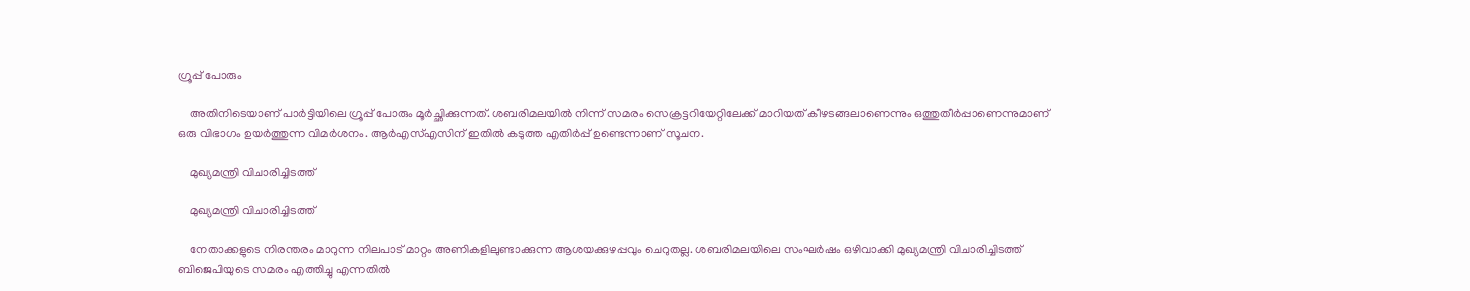ഗ്രൂപ്പ് പോരും

    അതിനിടെയാണ് പാര്‍ട്ടിയിലെ ഗ്രൂപ്പ് പോരും മൂര്‍ച്ഛിക്കുന്നത്. ശബരിമലയില്‍ നിന്ന് സമരം സെക്രട്ടറിയേറ്റിലേക്ക് മാറിയത് കീഴടങ്ങലാണെന്നും ഒത്തുതീര്‍പ്പാണെന്നുമാണ് ഒരു വിഭാഗം ഉയര്‍ത്തുന്ന വിമര്‍ശനം. ആര്‍എസ്എസിന് ഇതില്‍ കടുത്ത എതിര്‍പ്പ് ഉണ്ടെന്നാണ് സൂചന.

    മുഖ്യമന്ത്രി വിചാരിച്ചിടത്ത്

    മുഖ്യമന്ത്രി വിചാരിച്ചിടത്ത്

    നേതാക്കളുടെ നിരന്തരം മാറുന്ന നിലപാട് മാറ്റം അണികളിലുണ്ടാക്കുന്ന ആശയക്കുഴപ്പവും ചെറുതല്ല. ശബരിമലയിലെ സംഘര്‍ഷം ഒഴിവാക്കി മുഖ്യമന്ത്രി വിചാരിച്ചിടത്ത് ബിജെപിയുടെ സമരം എത്തിച്ചു എന്നതില്‍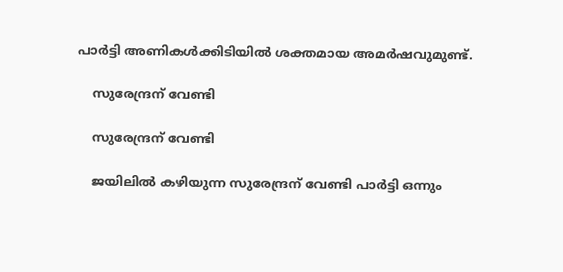പാര്‍ട്ടി അണികള്‍ക്കിടിയില്‍ ശക്തമായ അമര്‍ഷവുമുണ്ട്.

    സുരേന്ദ്രന് വേണ്ടി

    സുരേന്ദ്രന് വേണ്ടി

    ജയിലില്‍ കഴിയുന്ന സുരേന്ദ്രന് വേണ്ടി പാര്‍ട്ടി ഒന്നും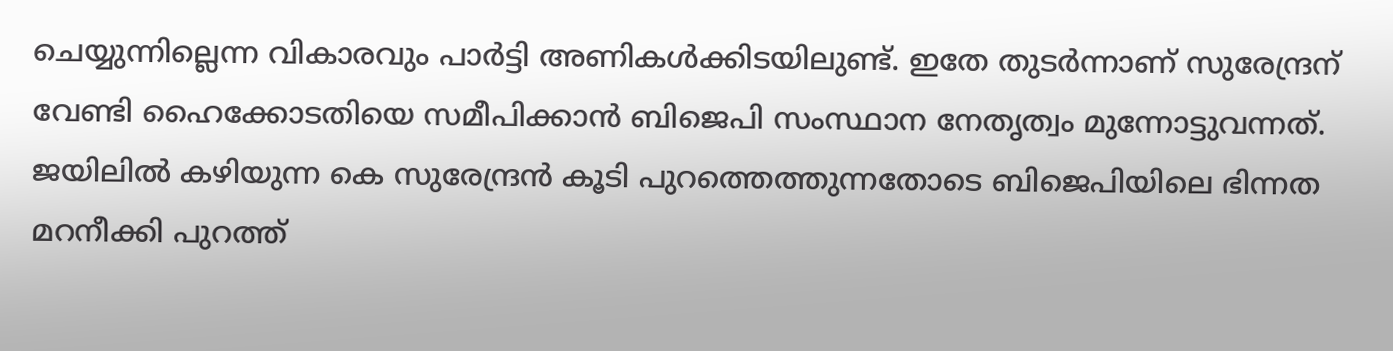ചെയ്യുന്നില്ലെന്ന വികാരവും പാര്‍ട്ടി അണികള്‍ക്കിടയിലുണ്ട്. ഇതേ തുടര്‍ന്നാണ് സുരേന്ദ്രന് വേണ്ടി ഹൈക്കോടതിയെ സമീപിക്കാന്‍ ബിജെപി സംസ്ഥാന നേതൃത്വം മുന്നോട്ടുവന്നത്. ജയിലില്‍ കഴിയുന്ന കെ സുരേന്ദ്രന്‍ കൂടി പുറത്തെത്തുന്നതോടെ ബിജെപിയിലെ ഭിന്നത മറനീക്കി പുറത്ത്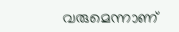വരുമെന്നാണ്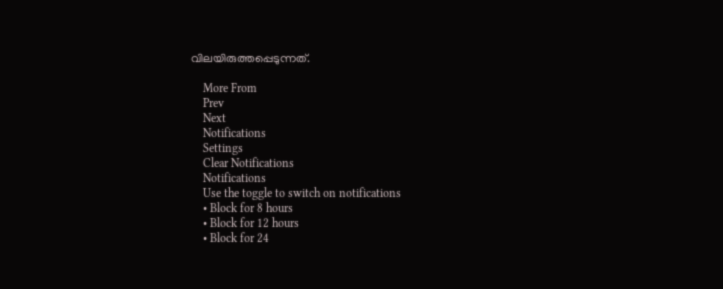വിലയിരുത്തപ്പെടുന്നത്.

    More From
    Prev
    Next
    Notifications
    Settings
    Clear Notifications
    Notifications
    Use the toggle to switch on notifications
    • Block for 8 hours
    • Block for 12 hours
    • Block for 24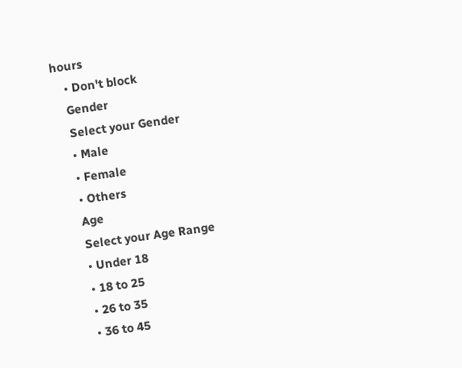hours
    • Don't block
    Gender
    Select your Gender
    • Male
    • Female
    • Others
    Age
    Select your Age Range
    • Under 18
    • 18 to 25
    • 26 to 35
    • 36 to 45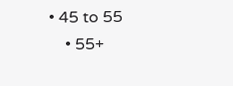• 45 to 55
    • 55+